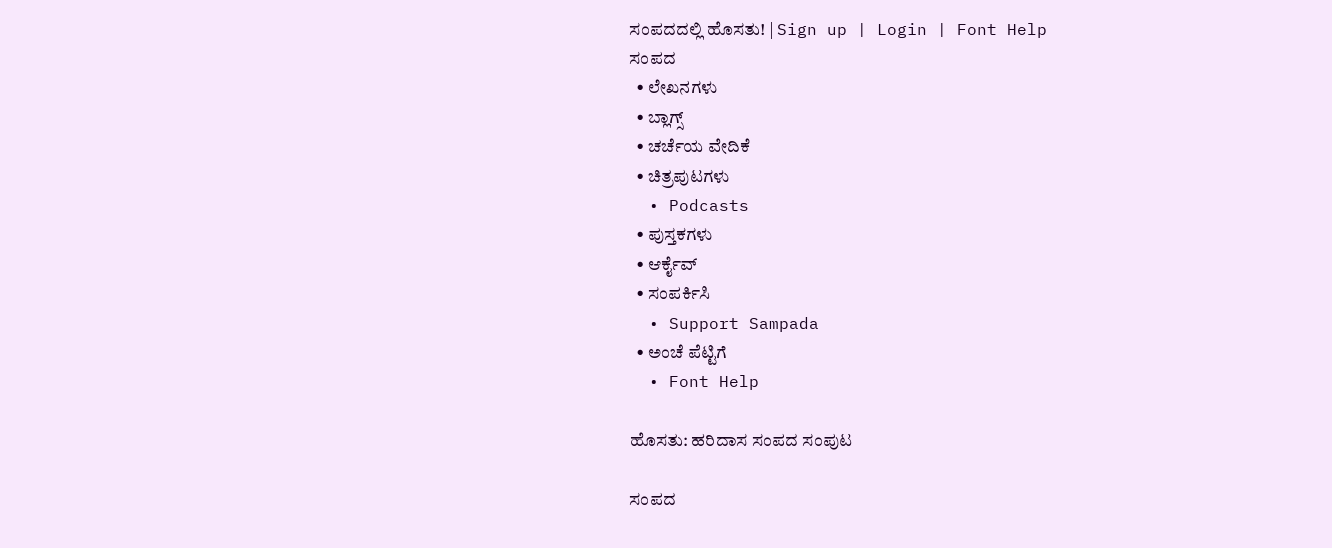ಸಂಪದದಲ್ಲಿ ಹೊಸತು! | Sign up | Login | Font Help
ಸಂಪದ
  • ಲೇಖನಗಳು
  • ಬ್ಲಾಗ್ಸ್
  • ಚರ್ಚೆಯ ವೇದಿಕೆ
  • ಚಿತ್ರಪುಟಗಳು
  • Podcasts
  • ಪುಸ್ತಕಗಳು
  • ಆರ್ಕೈವ್
  • ಸಂಪರ್ಕಿಸಿ
  • Support Sampada
  • ಅಂಚೆ ಪೆಟ್ಟಿಗೆ
  • Font Help

ಹೊಸತು: ಹರಿದಾಸ ಸಂಪದ ಸಂಪುಟ

ಸಂಪದ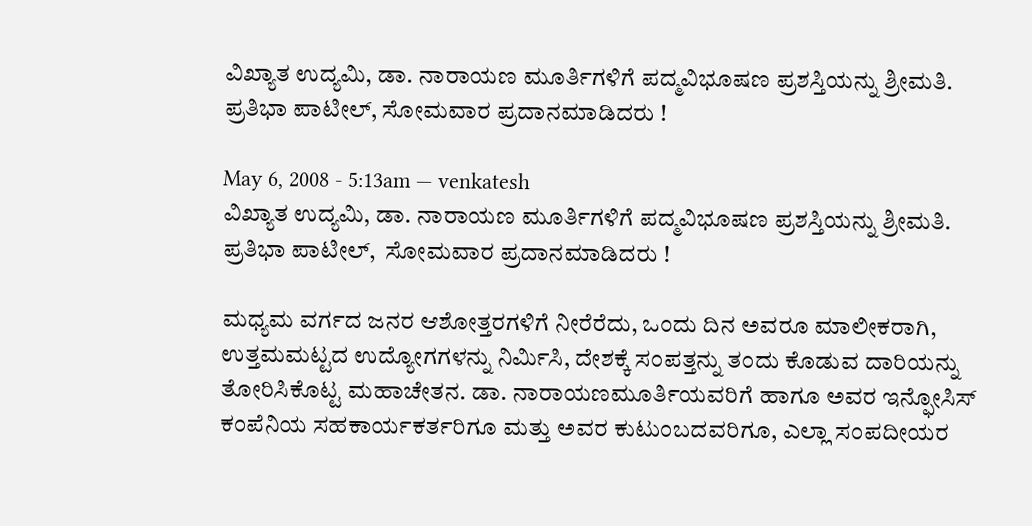ವಿಖ್ಯಾತ ಉದ್ಯಮಿ, ಡಾ. ನಾರಾಯಣ ಮೂರ್ತಿಗಳಿಗೆ ಪದ್ಮವಿಭೂಷಣ ಪ್ರಶಸ್ತಿಯನ್ನು ಶ್ರೀಮತಿ. ಪ್ರತಿಭಾ ಪಾಟೀಲ್, ಸೋಮವಾರ ಪ್ರದಾನಮಾಡಿದರು !

May 6, 2008 - 5:13am — venkatesh
ವಿಖ್ಯಾತ ಉದ್ಯಮಿ, ಡಾ. ನಾರಾಯಣ ಮೂರ್ತಿಗಳಿಗೆ ಪದ್ಮವಿಭೂಷಣ ಪ್ರಶಸ್ತಿಯನ್ನು ಶ್ರೀಮತಿ. ಪ್ರತಿಭಾ ಪಾಟೀಲ್,  ಸೋಮವಾರ ಪ್ರದಾನಮಾಡಿದರು !

ಮಧ್ಯಮ ವರ್ಗದ ಜನರ ಆಶೋತ್ತರಗಳಿಗೆ ನೀರೆರೆದು, ಒಂದು ದಿನ ಅವರೂ ಮಾಲೀಕರಾಗಿ, ಉತ್ತಮಮಟ್ಟದ ಉದ್ಯೋಗಗಳನ್ನು ನಿರ್ಮಿಸಿ, ದೇಶಕ್ಕೆ ಸಂಪತ್ತನ್ನು ತಂದು ಕೊಡುವ ದಾರಿಯನ್ನು ತೋರಿಸಿಕೊಟ್ಟ ಮಹಾಚೇತನ. ಡಾ. ನಾರಾಯಣಮೂರ್ತಿಯವರಿಗೆ ಹಾಗೂ ಅವರ ಇನ್ಫೋಸಿಸ್ ಕಂಪೆನಿಯ ಸಹಕಾರ್ಯಕರ್ತರಿಗೂ ಮತ್ತು ಅವರ ಕುಟುಂಬದವರಿಗೂ, ಎಲ್ಲಾ ಸಂಪದೀಯರ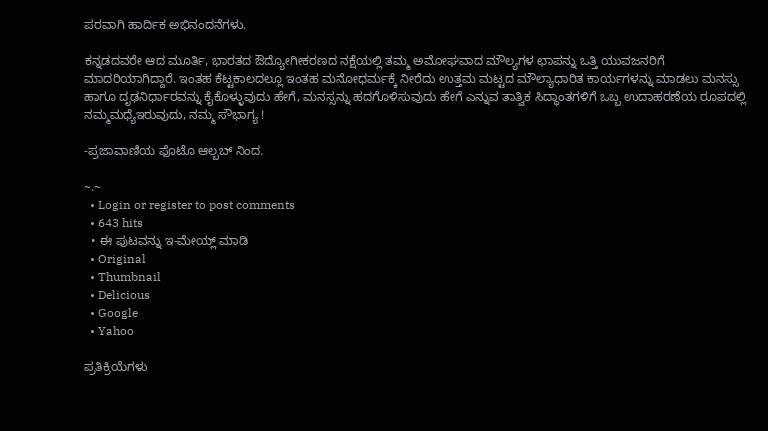ಪರವಾಗಿ ಹಾರ್ದಿಕ ಅಭಿನಂದನೆಗಳು.

ಕನ್ನಡದವರೇ ಆದ ಮೂರ್ತಿ, ಭಾರತದ ಔದ್ಯೋಗೀಕರಣದ ನಕ್ಷೆಯಲ್ಲಿ ತಮ್ಮ ಅಮೋಘವಾದ ಮೌಲ್ಯಗಳ ಛಾಪನ್ನು ಒತ್ತಿ ಯುವಜನರಿಗೆ ಮಾದರಿಯಾಗಿದ್ದಾರೆ. ಇಂತಹ ಕೆಟ್ಟಕಾಲದಲ್ಲೂ ಇಂತಹ ಮನೋಧರ್ಮಕ್ಕೆ ನೀರೆದು ಉತ್ತಮ ಮಟ್ಟದ ಮೌಲ್ಯಾಧಾರಿತ ಕಾರ್ಯಗಳನ್ನು ಮಾಡಲು ಮನಸ್ಸು ಹಾಗೂ ದೃಢನಿರ್ಧಾರವನ್ನು ಕೈಕೊಳ್ಳುವುದು ಹೇಗೆ, ಮನಸ್ಸನ್ನು ಹದಗೊಳಿಸುವುದು ಹೇಗೆ ಎನ್ನುವ ತಾತ್ವಿಕ ಸಿದ್ಧಾಂತಗಳಿಗೆ ಒಬ್ಬ ಉದಾಹರಣೆಯ ರೂಪದಲ್ಲಿ ನಮ್ಮಮಧ್ಯೆಇರುವುದು, ನಮ್ಮ ಸೌಭಾಗ್ಯ !

-ಪ್ರಜಾವಾಣಿಯ ಫೊಟೊ ಆಲ್ಬಬ್ ನಿಂದ.

~.~
  • Login or register to post comments
  • 643 hits
  • ಈ ಪುಟವನ್ನು ಇ-ಮೇಯ್ಲ್ ಮಾಡಿ
  • Original
  • Thumbnail
  • Delicious
  • Google
  • Yahoo

ಪ್ರತಿಕ್ರಿಯೆಗಳು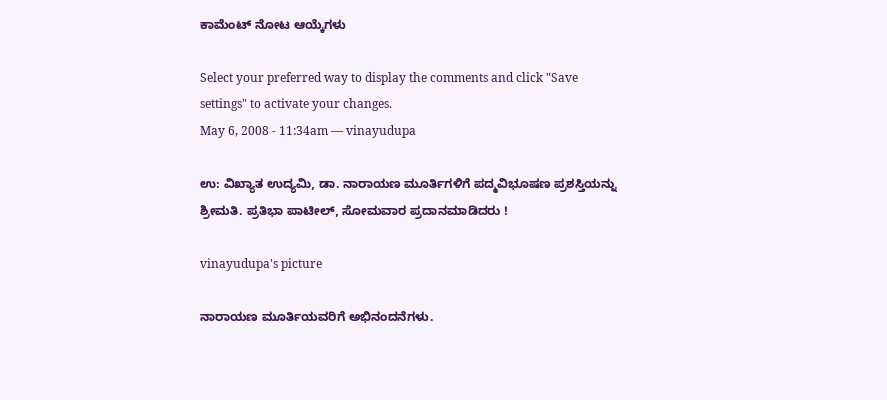ಕಾಮೆಂಟ್ ನೋಟ ಆಯ್ಕೆಗಳು

Select your preferred way to display the comments and click "Save settings" to activate your changes.
May 6, 2008 - 11:34am — vinayudupa

ಉ: ವಿಖ್ಯಾತ ಉದ್ಯಮಿ, ಡಾ. ನಾರಾಯಣ ಮೂರ್ತಿಗಳಿಗೆ ಪದ್ಮವಿಭೂಷಣ ಪ್ರಶಸ್ತಿಯನ್ನು ಶ್ರೀಮತಿ. ಪ್ರತಿಭಾ ಪಾಟೀಲ್, ಸೋಮವಾರ ಪ್ರದಾನಮಾಡಿದರು !

vinayudupa's picture

ನಾರಾಯಣ ಮೂರ್ತಿಯವರಿಗೆ ಅಭಿನಂದನೆಗಳು.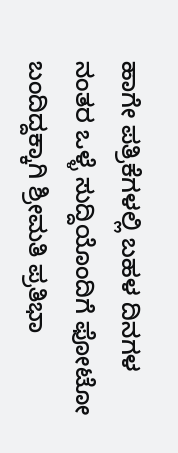ಹಾಗೇ ಪತ್ರಿಕೆಗಳಲ್ಲಿ ಬಹಳ ದಿನಗಳ ನಂತರ ಒಳ್ಳೆ ಸುದ್ದಿಯೊಂದಿಗೆ ಫೋಟೋ ಬಂದಿದ್ದಕ್ಕಾಗಿ ಶ್ರೀಮತಿ ಪ್ರತಿಭಾ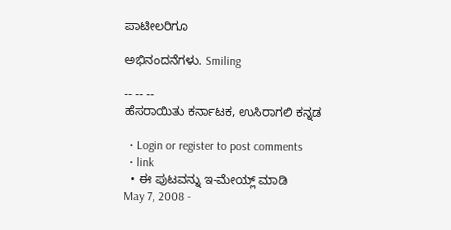ಪಾಟೀಲರಿಗೂ

ಅಭಿನಂದನೆಗಳು. Smiling

-- -- --
ಹೆಸರಾಯಿತು ಕರ್ನಾಟಕ, ಉಸಿರಾಗಲಿ ಕನ್ನಡ

  • Login or register to post comments
  • link
  • ಈ ಪುಟವನ್ನು ಇ-ಮೇಯ್ಲ್ ಮಾಡಿ
May 7, 2008 -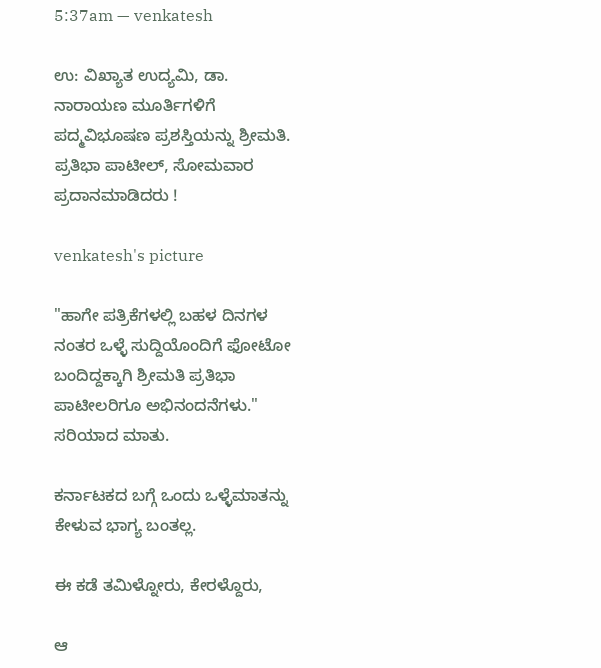5:37am — venkatesh

ಉ: ವಿಖ್ಯಾತ ಉದ್ಯಮಿ, ಡಾ. ನಾರಾಯಣ ಮೂರ್ತಿಗಳಿಗೆ ಪದ್ಮವಿಭೂಷಣ ಪ್ರಶಸ್ತಿಯನ್ನು ಶ್ರೀಮತಿ. ಪ್ರತಿಭಾ ಪಾಟೀಲ್, ಸೋಮವಾರ ಪ್ರದಾನಮಾಡಿದರು !

venkatesh's picture

"ಹಾಗೇ ಪತ್ರಿಕೆಗಳಲ್ಲಿ ಬಹಳ ದಿನಗಳ ನಂತರ ಒಳ್ಳೆ ಸುದ್ದಿಯೊಂದಿಗೆ ಫೋಟೋ ಬಂದಿದ್ದಕ್ಕಾಗಿ ಶ್ರೀಮತಿ ಪ್ರತಿಭಾ ಪಾಟೀಲರಿಗೂ ಅಭಿನಂದನೆಗಳು."
ಸರಿಯಾದ ಮಾತು.

ಕರ್ನಾಟಕದ ಬಗ್ಗೆ ಒಂದು ಒಳ್ಳೆಮಾತನ್ನು ಕೇಳುವ ಭಾಗ್ಯ ಬಂತಲ್ಲ.

ಈ ಕಡೆ ತಮಿಳ್ನೋರು, ಕೇರಳ್ದೊರು,

ಆ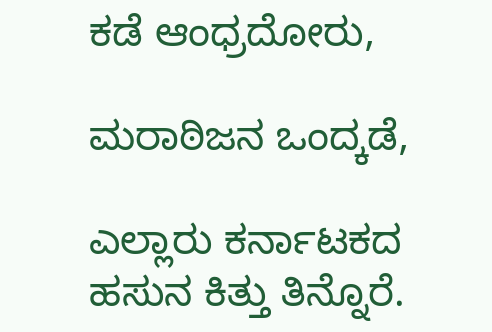ಕಡೆ ಆಂಧ್ರದೋರು,

ಮರಾಠಿಜನ ಒಂದ್ಕಡೆ,

ಎಲ್ಲಾರು ಕರ್ನಾಟಕದ ಹಸುನ ಕಿತ್ತು ತಿನ್ನೊರೆ.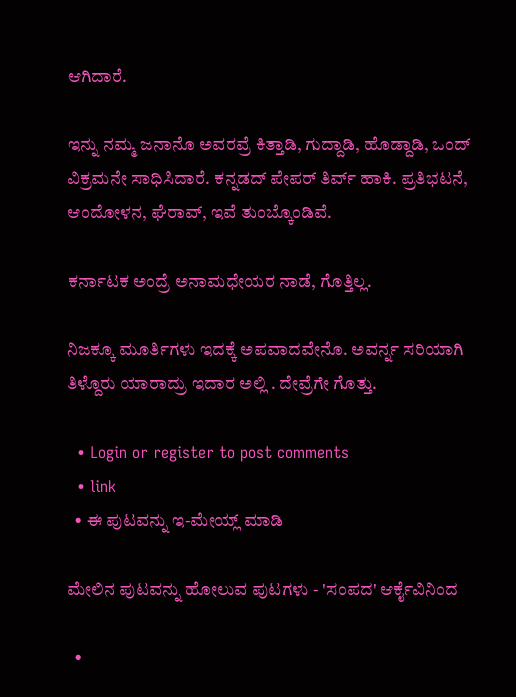ಆಗಿದಾರೆ.

ಇನ್ನು ನಮ್ಮ ಜನಾನೊ ಅವರವ್ರೆ ಕಿತ್ತಾಡಿ, ಗುದ್ದಾಡಿ, ಹೊಡ್ದಾಡಿ, ಒಂದ್ ವಿಕ್ರಮನೇ ಸಾಧಿಸಿದಾರೆ. ಕನ್ನಡದ್ ಪೇಪರ್ ತಿರ್ವ್ ಹಾಕಿ. ಪ್ರತಿಭಟನೆ, ಆಂದೋಳನ, ಘೆರಾವ್, ಇವೆ ತುಂಬ್ಕೊಂಡಿವೆ.

ಕರ್ನಾಟಕ ಅಂದ್ರೆ ಅನಾಮಧೇಯರ ನಾಡೆ, ಗೊತ್ತಿಲ್ಲ.

ನಿಜಕ್ಕೂ ಮೂರ್ತಿಗಳು ಇದಕ್ಕೆ ಅಪವಾದವೇನೊ. ಅವರ್ನ್ನ ಸರಿಯಾಗಿ ತಿಳ್ದೊರು ಯಾರಾದ್ರು ಇದಾರ ಅಲ್ಲಿ . ದೇವ್ರೆಗೇ ಗೊತ್ತು.

  • Login or register to post comments
  • link
  • ಈ ಪುಟವನ್ನು ಇ-ಮೇಯ್ಲ್ ಮಾಡಿ

ಮೇಲಿನ ಪುಟವನ್ನು ಹೋಲುವ ಪುಟಗಳು - 'ಸಂಪದ' ಆರ್ಕೈವಿನಿಂದ

  •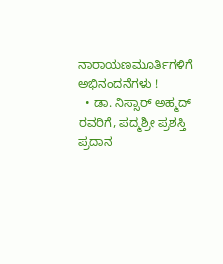ನಾರಾಯಣಮೂರ್ತಿಗಳಿಗೆ ಅಭಿನಂದನೆಗಳು !
  • ಡಾ. ನಿಸ್ಸಾರ್ ಅಹ್ಮದ್ ರವರಿಗೆ, ಪದ್ಮಶ್ರೀ ಪ್ರಶಸ್ತಿ ಪ್ರದಾನ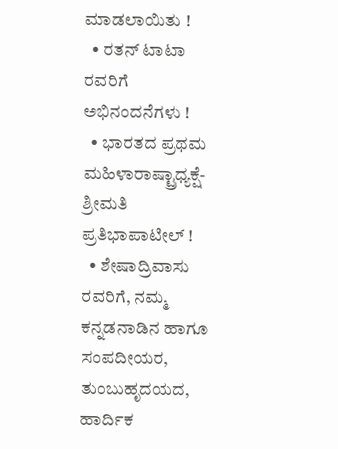ಮಾಡಲಾಯಿತು !
  • ರತನ್ ಟಾಟಾ ರವರಿಗೆ ಅಭಿನಂದನೆಗಳು !
  • ಭಾರತದ ಪ್ರಥಮ ಮಹಿಳಾರಾಷ್ಟ್ರಾಧ್ಯಕ್ಷೆ- ಶ್ರೀಮತಿ ಪ್ರತಿಭಾಪಾಟೀಲ್ !
  • ಶೇಷಾದ್ರಿವಾಸು ರವರಿಗೆ, ನಮ್ಮ ಕನ್ನಡನಾಡಿನ ಹಾಗೂ ಸಂಪದೀಯರ, ತುಂಬುಹೃದಯದ, ಹಾರ್ದಿಕ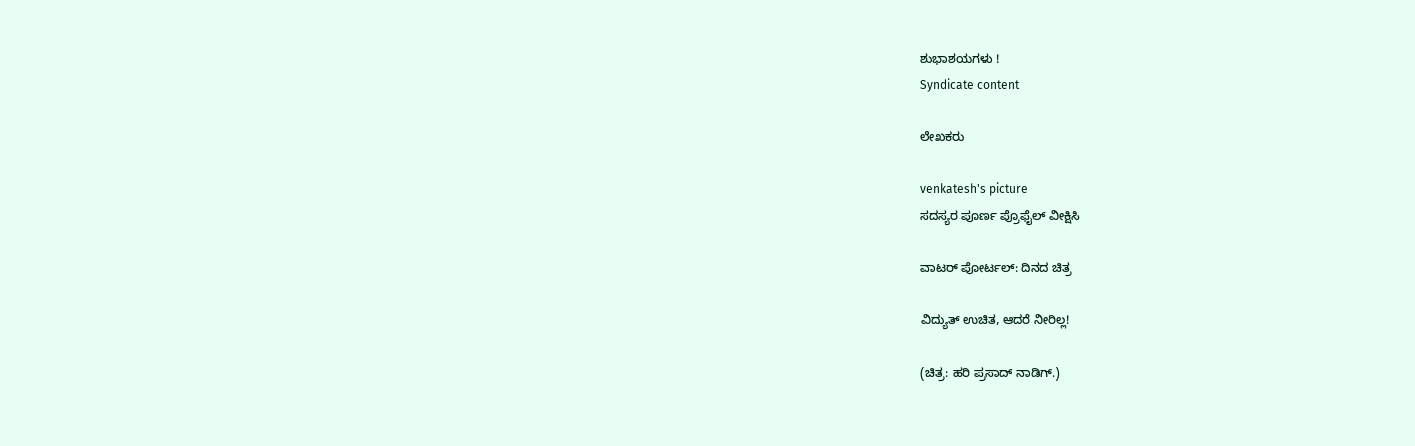ಶುಭಾಶಯಗಳು !
Syndicate content

ಲೇಖಕರು

venkatesh's picture
ಸದಸ್ಯರ ಪೂರ್ಣ ಪ್ರೊಫೈಲ್ ವೀಕ್ಷಿಸಿ

ವಾಟರ್ ಪೋರ್ಟಲ್: ದಿನದ ಚಿತ್ರ

ವಿದ್ಯುತ್ ಉಚಿತ, ಆದರೆ ನೀರಿಲ್ಲ!

(ಚಿತ್ರ: ಹರಿ ಪ್ರಸಾದ್ ನಾಡಿಗ್.)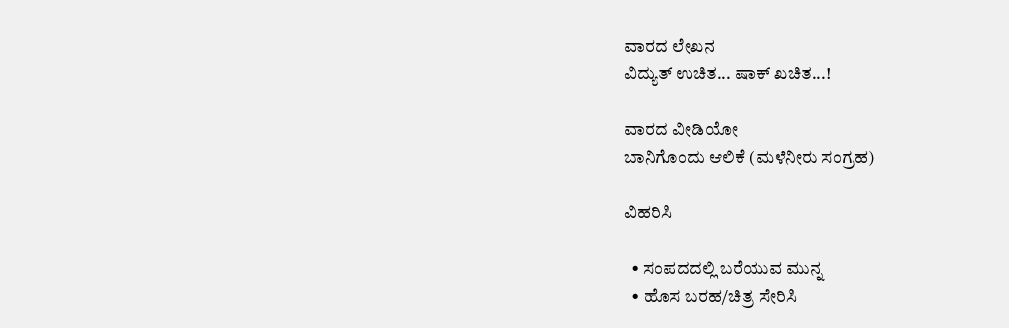ವಾರದ ಲೇಖನ
ವಿದ್ಯುತ್ ಉಚಿತ... ಷಾಕ್ ಖಚಿತ...!

ವಾರದ ವೀಡಿಯೋ
ಬಾನಿಗೊಂದು ಆಲಿಕೆ (ಮಳೆನೀರು ಸಂಗ್ರಹ)

ವಿಹರಿಸಿ

  • ಸಂಪದದಲ್ಲಿ ಬರೆಯುವ ಮುನ್ನ
  • ಹೊಸ ಬರಹ/ಚಿತ್ರ ಸೇರಿಸಿ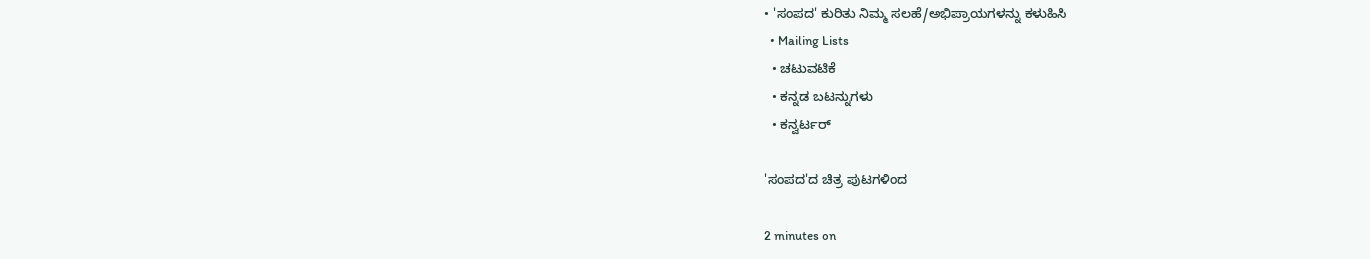• 'ಸಂಪದ' ಕುರಿತು ನಿಮ್ಮ ಸಲಹೆ/ಅಭಿಪ್ರಾಯಗಳನ್ನು ಕಳುಹಿಸಿ
  • Mailing Lists
  • ಚಟುವಟಿಕೆ
  • ಕನ್ನಡ ಬಟನ್ನುಗಳು
  • ಕನ್ವರ್ಟರ್

'ಸಂಪದ'ದ ಚಿತ್ರ ಪುಟಗಳಿಂದ

2 minutes on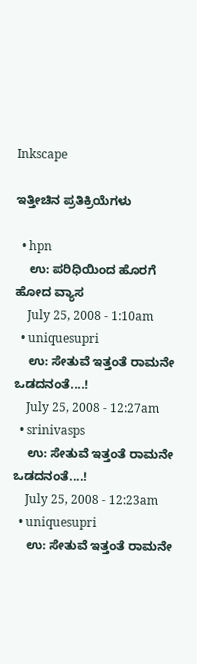Inkscape

ಇತ್ತೀಚಿನ ಪ್ರತಿಕ್ರಿಯೆಗಳು

  • hpn
    ಉ: ಪರಿಧಿಯಿಂದ ಹೊರಗೆ ಹೋದ ವ್ಯಾಸ
    July 25, 2008 - 1:10am
  • uniquesupri
    ಉ: ಸೇತುವೆ ಇತ್ತಂತೆ ರಾಮನೇ ಒಡದನಂತೆ....!
    July 25, 2008 - 12:27am
  • srinivasps
    ಉ: ಸೇತುವೆ ಇತ್ತಂತೆ ರಾಮನೇ ಒಡದನಂತೆ....!
    July 25, 2008 - 12:23am
  • uniquesupri
    ಉ: ಸೇತುವೆ ಇತ್ತಂತೆ ರಾಮನೇ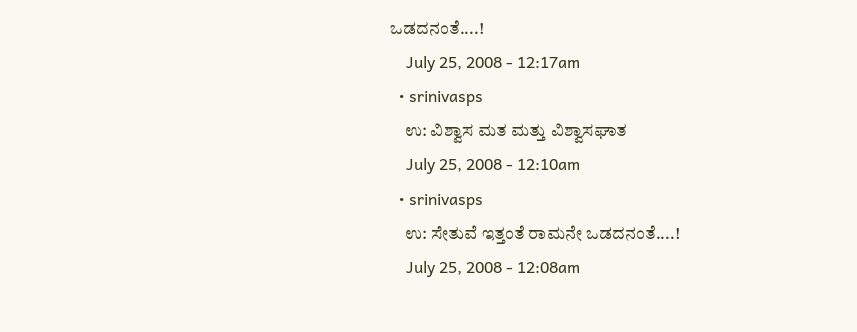ಒಡದನಂತೆ....!
    July 25, 2008 - 12:17am
  • srinivasps
    ಉ: ವಿಶ್ವಾಸ ಮತ ಮತ್ತು ವಿಶ್ವಾಸಘಾತ
    July 25, 2008 - 12:10am
  • srinivasps
    ಉ: ಸೇತುವೆ ಇತ್ತಂತೆ ರಾಮನೇ ಒಡದನಂತೆ....!
    July 25, 2008 - 12:08am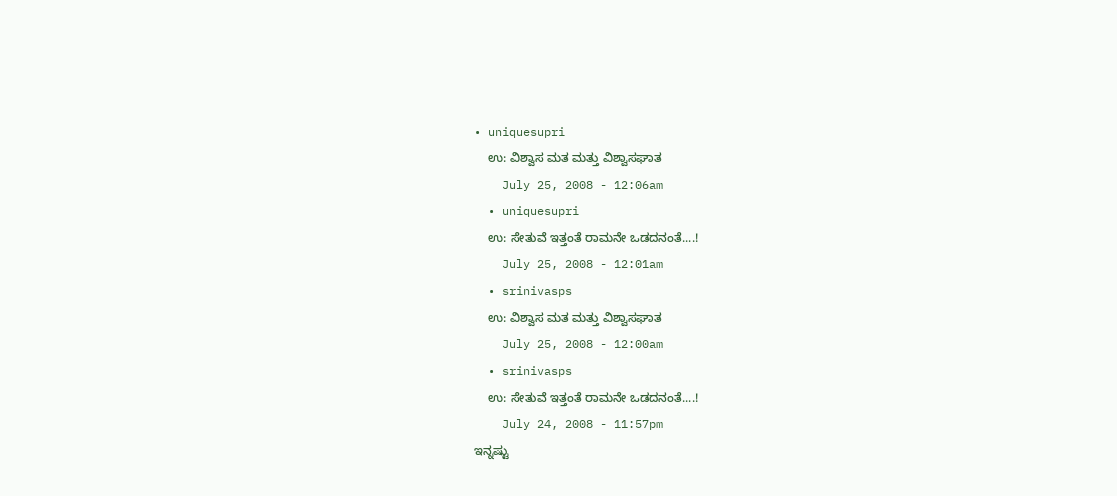• uniquesupri
    ಉ: ವಿಶ್ವಾಸ ಮತ ಮತ್ತು ವಿಶ್ವಾಸಘಾತ
    July 25, 2008 - 12:06am
  • uniquesupri
    ಉ: ಸೇತುವೆ ಇತ್ತಂತೆ ರಾಮನೇ ಒಡದನಂತೆ....!
    July 25, 2008 - 12:01am
  • srinivasps
    ಉ: ವಿಶ್ವಾಸ ಮತ ಮತ್ತು ವಿಶ್ವಾಸಘಾತ
    July 25, 2008 - 12:00am
  • srinivasps
    ಉ: ಸೇತುವೆ ಇತ್ತಂತೆ ರಾಮನೇ ಒಡದನಂತೆ....!
    July 24, 2008 - 11:57pm
ಇನ್ನಷ್ಟು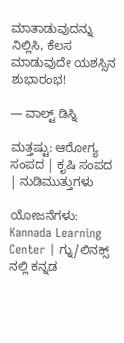ಮಾತಾಡುವುದನ್ನು ನಿಲ್ಲಿಸಿ, ಕೆಲಸ ಮಾಡುವುದೇ ಯಶಸ್ಸಿನ ಶುಭಾರಂಭ!

— ವಾಲ್ಟ್ ಡಿಸ್ನಿ

ಮತ್ತಷ್ಟು: ಆರೋಗ್ಯ ಸಂಪದ | ಕೃಷಿ ಸಂಪದ | ನುಡಿಮುತ್ತುಗಳು

ಯೋಜನೆಗಳು: Kannada Learning Center | ಗ್ನು/ಲಿನಕ್ಸ್ ನಲ್ಲಿ ಕನ್ನಡ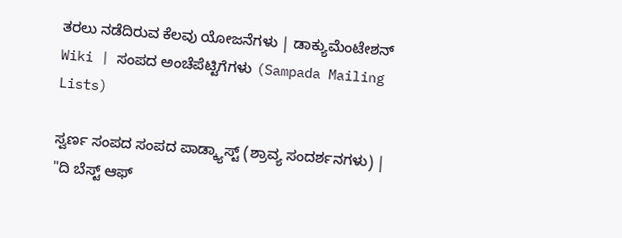ತರಲು ನಡೆದಿರುವ ಕೆಲವು ಯೋಜನೆಗಳು | ಡಾಕ್ಯುಮೆಂಟೇಶನ್ Wiki | ಸಂಪದ ಅಂಚೆಪೆಟ್ಟಿಗೆಗಳು (Sampada Mailing Lists)

ಸ್ವರ್ಣ ಸಂಪದ ಸಂಪದ ಪಾಡ್ಕ್ಯಾಸ್ಟ್ (ಶ್ರಾವ್ಯ ಸಂದರ್ಶನಗಳು) | "ದಿ ಬೆಸ್ಟ್ ಆಫ್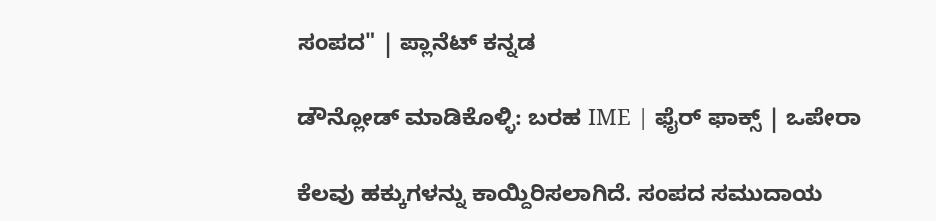ಸಂಪದ" | ಪ್ಲಾನೆಟ್ ಕನ್ನಡ

ಡೌನ್ಲೋಡ್ ಮಾಡಿಕೊಳ್ಳಿ: ಬರಹ IME | ಫೈರ್ ಫಾಕ್ಸ್ | ಒಪೇರಾ

ಕೆಲವು ಹಕ್ಕುಗಳನ್ನು ಕಾಯ್ದಿರಿಸಲಾಗಿದೆ. ಸಂಪದ ಸಮುದಾಯ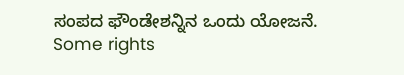ಸಂಪದ ಫೌಂಡೇಶನ್ನಿನ ಒಂದು ಯೋಜನೆ.
Some rights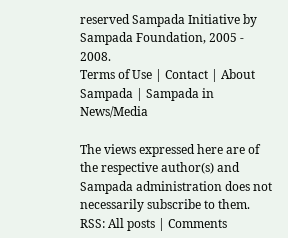reserved Sampada Initiative by Sampada Foundation, 2005 - 2008.
Terms of Use | Contact | About Sampada | Sampada in News/Media

The views expressed here are of the respective author(s) and Sampada administration does not necessarily subscribe to them.
RSS: All posts | Comments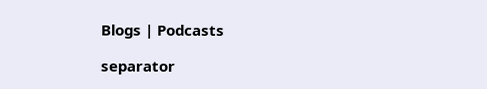Blogs | Podcasts

separator